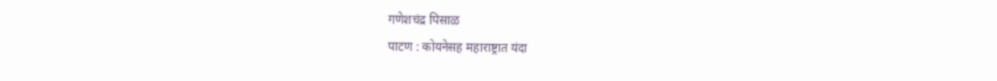गणेशचंद्र पिसाळ
पाटण : कोयनेसह महाराष्ट्रात यंदा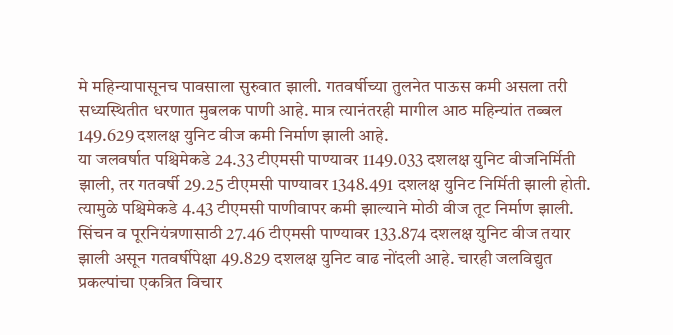मे महिन्यापासूनच पावसाला सुरुवात झाली. गतवर्षीच्या तुलनेत पाऊस कमी असला तरी सध्यस्थितीत धरणात मुबलक पाणी आहे. मात्र त्यानंतरही मागील आठ महिन्यांत तब्बल 149.629 दशलक्ष युनिट वीज कमी निर्माण झाली आहे.
या जलवर्षात पश्चिमेकडे 24.33 टीएमसी पाण्यावर 1149.033 दशलक्ष युनिट वीजनिर्मिती झाली, तर गतवर्षी 29.25 टीएमसी पाण्यावर 1348.491 दशलक्ष युनिट निर्मिती झाली होती. त्यामुळे पश्चिमेकडे 4.43 टीएमसी पाणीवापर कमी झाल्याने मोठी वीज तूट निर्माण झाली. सिंचन व पूरनियंत्रणासाठी 27.46 टीएमसी पाण्यावर 133.874 दशलक्ष युनिट वीज तयार झाली असून गतवर्षीपेक्षा 49.829 दशलक्ष युनिट वाढ नोंदली आहे. चारही जलविद्युत प्रकल्पांचा एकत्रित विचार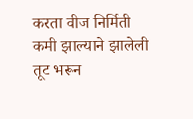करता वीज निर्मिती कमी झाल्याने झालेली तूट भरून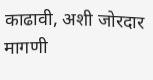काढावी, अशी जोरदार मागणी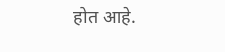होत आहे.